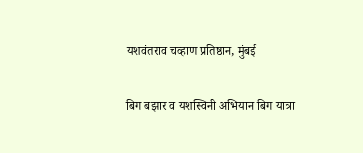यशवंतराव चव्हाण प्रतिष्ठान, मुंबई

बिग बझार व यशस्विनी अभियान बिग यात्रा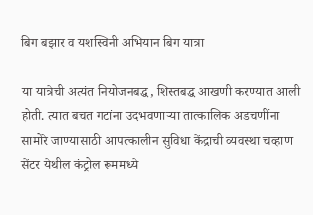बिग बझार व यशस्विनी अभियान बिग यात्रा

या यात्रेची अत्यंत नियोजनबद्ध, शिस्तबद्ध आखणी करण्यात आली होती. त्यात बचत गटांना उदभवणार्‍या तात्कालिक अडचणींना सामोरे जाण्यासाठी आपत्कालीन सुविधा केंद्राची व्यवस्था चव्हाण सेंटर येथील कंट्रोल रूममध्ये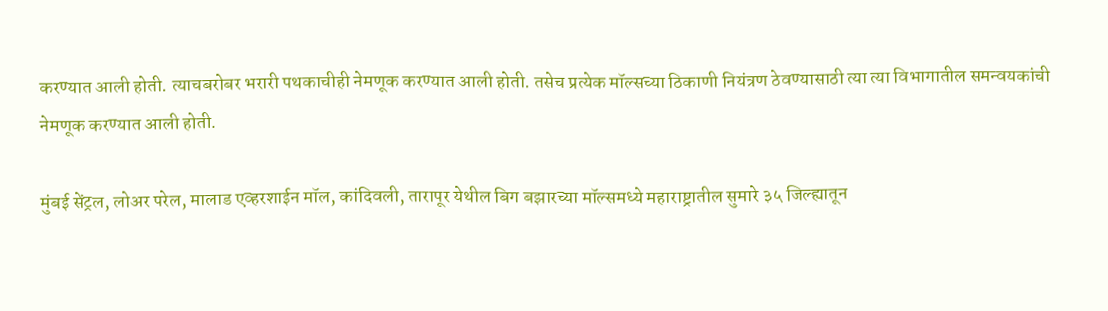करण्यात आली होती. त्याचबरोबर भरारी पथकाचीही नेमणूक करण्यात आली होती. तसेच प्रत्येक मॉल्सच्या ठिकाणी नियंत्रण ठेवण्यासाठी त्या त्या विभागातील समन्वयकांची नेमणूक करण्यात आली होती.

मुंबई सेंट्रल, लोअर परेल, मालाड एव्हरशाईन मॉल, कांदिवली, तारापूर येथील बिग बझारच्या मॉल्समध्ये महाराष्ट्रातील सुमारे ३५ जिल्ह्यातून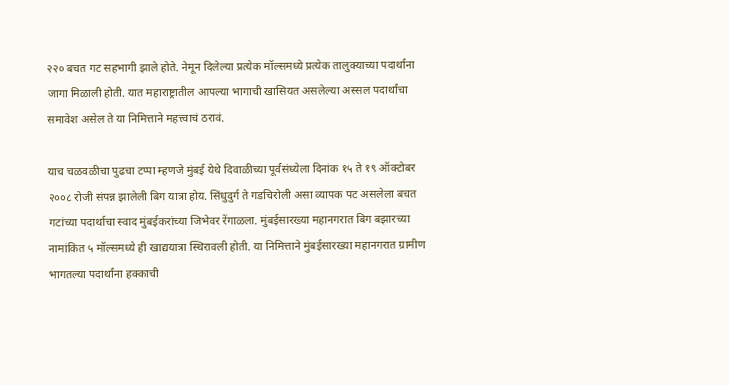२२० बचत गट सहभागी झाले होते. नेमून दिलेल्या प्रत्येक मॉल्समध्ये प्रत्येक तालुक्याच्या पदार्थांना जागा मिळाली होती. यात महाराष्ट्रातील आपल्या भागाची खासियत असलेल्या अस्सल पदार्थांचा समावेश असेल ते या निमित्ताने महत्त्वाचं ठरावं.

याच चळवळीचा पुढचा टप्पा म्हणजे मुंबई येथे दिवाळीच्या पूर्वसंध्येला दिनांक १५ ते १९ ऑक्टोबर २००८ रोजी संपन्न झालेली बिग यात्रा होय. सिंधुदुर्ग ते गडचिरोली असा व्यापक पट असलेला बचत गटांच्या पदार्थाचा स्वाद मुंबईकरांच्या जिभेवर रेंगाळला. मुंबईसारख्या महानगरात बिग बझारच्या नामांकित ५ मॉल्समध्ये ही खाद्ययात्रा स्थिरावली होती. या निमित्ताने मुंबईसारख्या महानगरात ग्रामीण भागतल्या पदार्थांना हक्काची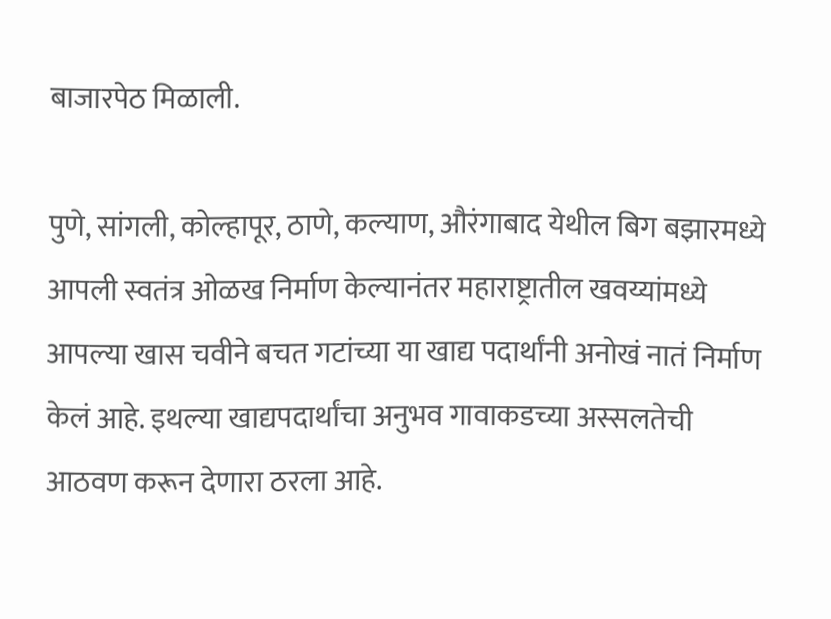बाजारपेठ मिळाली.

पुणे, सांगली, कोल्हापूर, ठाणे, कल्याण, औरंगाबाद येथील बिग बझारमध्ये आपली स्वतंत्र ओळख निर्माण केल्यानंतर महाराष्ट्रातील खवय्यांमध्ये आपल्या खास चवीने बचत गटांच्या या खाद्य पदार्थांनी अनोखं नातं निर्माण केलं आहे. इथल्या खाद्यपदार्थांचा अनुभव गावाकडच्या अस्सलतेची आठवण करून देणारा ठरला आहे.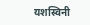यशस्विनी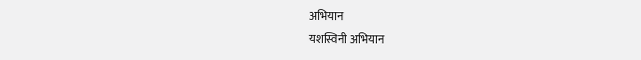अभियान
यशस्विनी अभियान